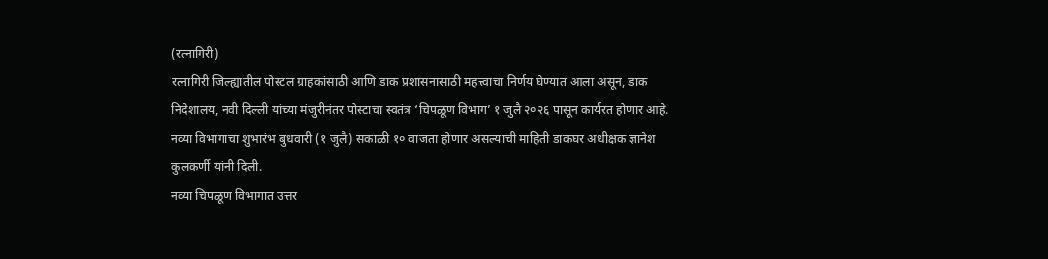(रत्नागिरी)
रत्नागिरी जिल्ह्यातील पोस्टल ग्राहकांसाठी आणि डाक प्रशासनासाठी महत्त्वाचा निर्णय घेण्यात आला असून, डाक निदेशालय, नवी दिल्ली यांच्या मंजुरीनंतर पोस्टाचा स्वतंत्र ‘चिपळूण विभाग’ १ जुलै २०२६ पासून कार्यरत होणार आहे. नव्या विभागाचा शुभारंभ बुधवारी (१ जुलै) सकाळी १० वाजता होणार असल्याची माहिती डाकघर अधीक्षक ज्ञानेश कुलकर्णी यांनी दिली.
नव्या चिपळूण विभागात उत्तर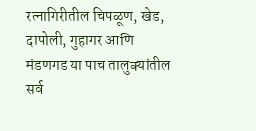रत्नागिरीतील चिपळूण, खेड, दापोली, गुहागर आणि मंडणगड या पाच तालुक्यांतील सर्व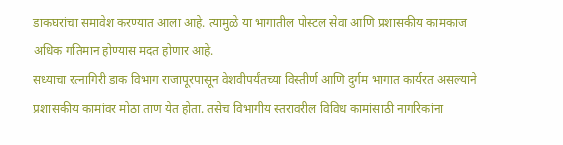डाकघरांचा समावेश करण्यात आला आहे. त्यामुळे या भागातील पोस्टल सेवा आणि प्रशासकीय कामकाज अधिक गतिमान होण्यास मदत होणार आहे.
सध्याचा रत्नागिरी डाक विभाग राजापूरपासून वेशवीपर्यंतच्या विस्तीर्ण आणि दुर्गम भागात कार्यरत असल्याने प्रशासकीय कामांवर मोठा ताण येत होता. तसेच विभागीय स्तरावरील विविध कामांसाठी नागरिकांना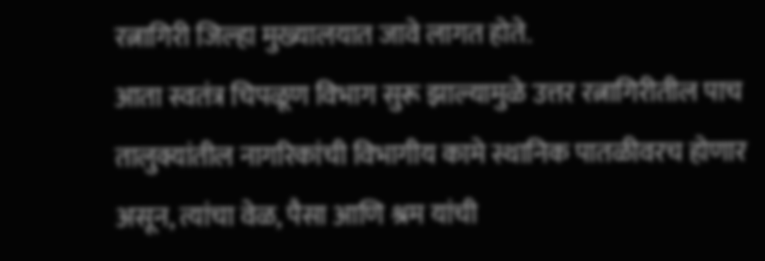रत्नागिरी जिल्हा मुख्यालयात जावे लागत होते.
आता स्वतंत्र चिपळूण विभाग सुरू झाल्यामुळे उत्तर रत्नागिरीतील पाच तालुक्यांतील नागरिकांची विभागीय कामे स्थानिक पातळीवरच होणार असून, त्यांचा वेळ, पैसा आणि श्रम यांची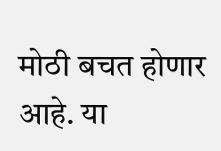मोठी बचत होणार आहे. या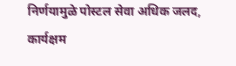निर्णयामुळे पोस्टल सेवा अधिक जलद, कार्यक्षम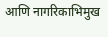आणि नागरिकाभिमुख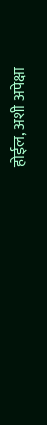होईल, अशी अपेक्षा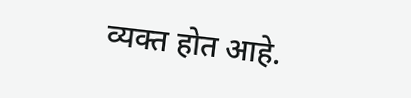व्यक्त होत आहे.